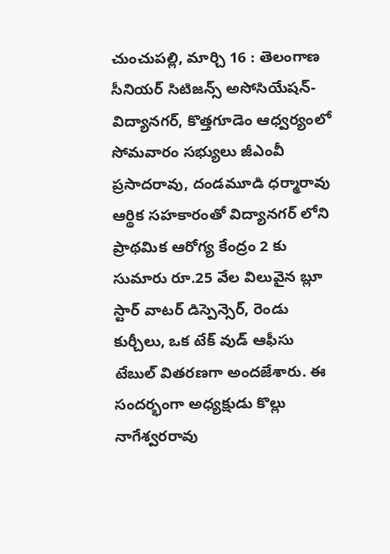చుంచుపల్లి, మార్చి 16 : తెలంగాణ సీనియర్ సిటిజన్స్ అసోసియేషన్- విద్యానగర్, కొత్తగూడెం ఆధ్వర్యంలో సోమవారం సభ్యులు జీఎంవీ ప్రసాదరావు, దండమూడి ధర్మారావు ఆర్థిక సహకారంతో విద్యానగర్ లోని ప్రాథమిక ఆరోగ్య కేంద్రం 2 కు సుమారు రూ.25 వేల విలువైన బ్లూ స్టార్ వాటర్ డిస్పెన్సెర్, రెండు కుర్చీలు, ఒక టేక్ వుడ్ ఆఫీసు టేబుల్ వితరణగా అందజేశారు. ఈ సందర్భంగా అధ్యక్షుడు కొల్లు నాగేశ్వరరావు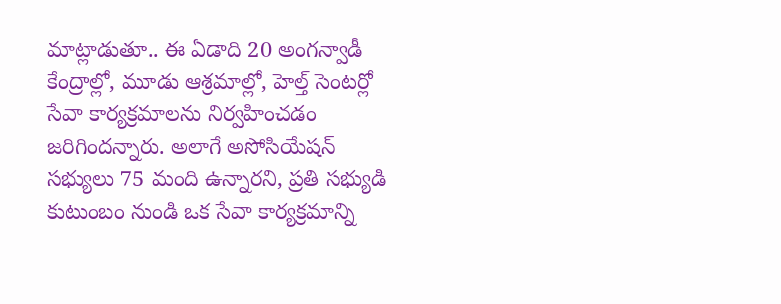మాట్లాడుతూ.. ఈ ఏడాది 20 అంగన్వాడీ కేంద్రాల్లో, మూడు ఆశ్రమాల్లో, హెల్త్ సెంటర్లో సేవా కార్యక్రమాలను నిర్వహించడం జరిగిందన్నారు. అలాగే అసోసియేషన్ సభ్యులు 75 మంది ఉన్నారని, ప్రతి సభ్యుడి కుటుంబం నుండి ఒక సేవా కార్యక్రమాన్ని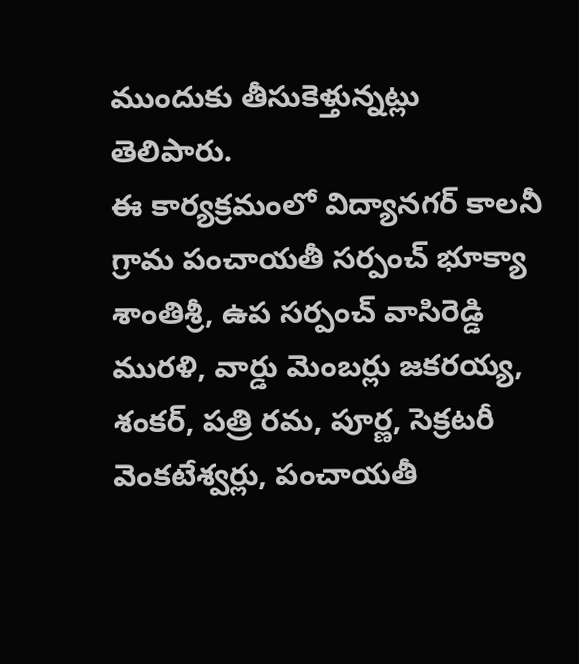ముందుకు తీసుకెళ్తున్నట్లు తెలిపారు.
ఈ కార్యక్రమంలో విద్యానగర్ కాలనీ గ్రామ పంచాయతీ సర్పంచ్ భూక్యా శాంతిశ్రీ, ఉప సర్పంచ్ వాసిరెడ్డి మురళి, వార్డు మెంబర్లు జకరయ్య, శంకర్, పత్రి రమ, పూర్ణ, సెక్రటరీ వెంకటేశ్వర్లు, పంచాయతీ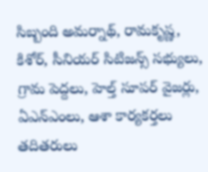సిబ్బంది అమర్నాథ్, రామకృష్ణ, కిశోర్, సీనియర్ సిటిజన్స్ సభ్యులు, గ్రామ పెద్దలు, హెల్త్ సూపర్ వైజర్లు, ఏఎన్ఎంలు, ఆశా కార్యకర్తలు తదితరులు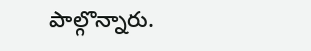పాల్గొన్నారు.